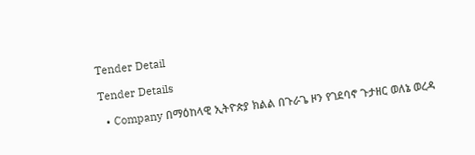Tender Detail

Tender Details

  • Company በማዕከላዊ ኢትዮጵያ ክልል በጉራጌ ዞን የገደባኖ ጉታዘር ወለኔ ወረዳ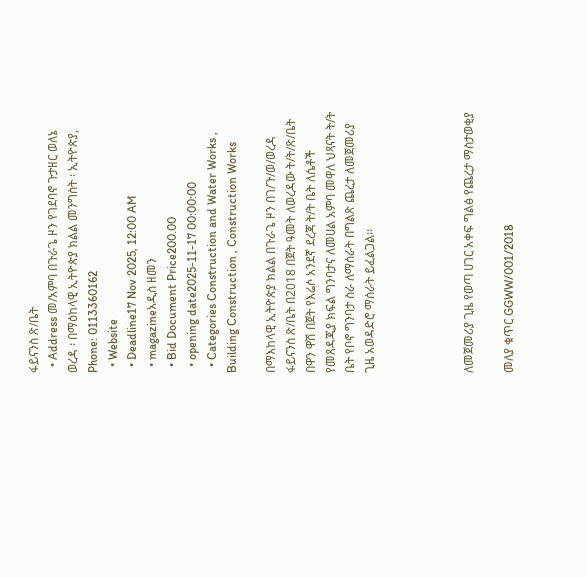ፋይናንስ ጽ/ቤት
  • Address መ/አምባ በጉራጌ ዞን የገደባኖ ጉታዘር ወለኔ ወረዳ ፡ በማዕከላዊ ኢትዮጵያ ክልል መንግስት ፡ ኢትዮጵያ, Phone: 0113360162
  • Website
  • Deadline17 Nov 2025, 12:00 AM
  • magazineአዲስ ዘመን
  • Bid Document Price200.00
  • opening date2025-11-17 00:00:00
  • Categories Construction and Water Works , Building Construction , Construction Works

በማእከላዊ ኢትዮጵያ ክልል በጉራጌ ዞን በገ/ጉ/ወ/ወረዳ ፋይናንስ ጽ/ቤት በ2018 በጀት ዓመት ለወረዳው ት/ት/ጽ/ቤት በዋን ዋሽ በጀት የእሬሶ አንደኛ ደረጃ ት/ት ቤት ለሴቶች የመጸዳጂያ ክፍል ግንባታና ለመሀል አምባ መዋለ ህጻናት ት/ት ቤት የቦኖ ግንባታ ስራ ለማሰራት በግልጽ ጨረታ ለመጀመሪያ ጊዜ አወዳድሮ ማሰራት ይፈልጋል፡፡




ለመጀመሪያ ጊዜ የወጣ ሀገር አቀፍ ግልፅ የጨረታ ማስታወቂያ

መለያ ቁጥር GGWW/001/2018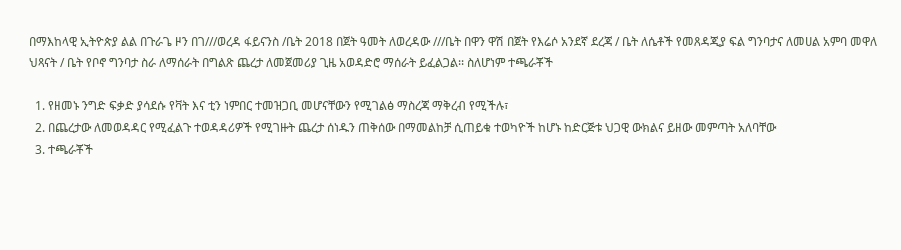በማእከላዊ ኢትዮጵያ ልል በጉራጌ ዞን በገ///ወረዳ ፋይናንስ /ቤት 2018 በጀት ዓመት ለወረዳው ///ቤት በዋን ዋሽ በጀት የእሬሶ አንደኛ ደረጃ / ቤት ለሴቶች የመጸዳጂያ ፍል ግንባታና ለመሀል አምባ መዋለ ህጻናት / ቤት የቦኖ ግንባታ ስራ ለማሰራት በግልጽ ጨረታ ለመጀመሪያ ጊዜ አወዳድሮ ማሰራት ይፈልጋል፡፡ ስለሆነም ተጫራቾች

  1. የዘመኑ ንግድ ፍቃድ ያሳደሱ የቫት እና ቲን ነምበር ተመዝጋቢ መሆናቸውን የሚገልፅ ማስረጃ ማቅረብ የሚችሉ፣
  2. በጨረታው ለመወዳዳር የሚፈልጉ ተወዳዳሪዎች የሚገዙት ጨረታ ሰነዱን ጠቅሰው በማመልከቻ ሲጠይቁ ተወካዮች ከሆኑ ከድርጅቱ ህጋዊ ውክልና ይዘው መምጣት አለባቸው
  3. ተጫራቾች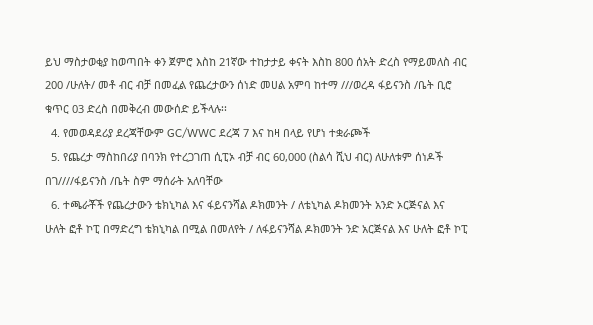ይህ ማስታወቂያ ከወጣበት ቀን ጀምሮ እስከ 21ኛው ተከታታይ ቀናት እስከ 800 ሰአት ድረስ የማይመለስ ብር 200 /ሁለት/ መቶ ብር ብቻ በመፈል የጨረታውን ሰነድ መሀል አምባ ከተማ ///ወረዳ ፋይናንስ /ቤት ቢሮ ቁጥር 03 ድረስ በመቅረብ መውሰድ ይችላሉ፡፡
  4. የመወዳደሪያ ደረጃቸውም GC/WWC ደረጃ 7 እና ከዛ በላይ የሆነ ተቋራጮች
  5. የጨረታ ማስከበሪያ በባንክ የተረጋገጠ ሲፒኦ ብቻ ብር 60,000 (ስልሳ ሺህ ብር) ለሁለቱም ሰነዶች በገ////ፋይናንስ /ቤት ስም ማሰራት አለባቸው
  6. ተጫራቾች የጨረታውን ቴክኒካል እና ፋይናንሻል ዶክመንት / ለቴኒካል ዶክመንት አንድ ኦርጅናል እና ሁለት ፎቶ ኮፒ በማድረግ ቴክኒካል በሚል በመለየት / ለፋይናንሻል ዶክመንት ንድ አርጅናል እና ሁለት ፎቶ ኮፒ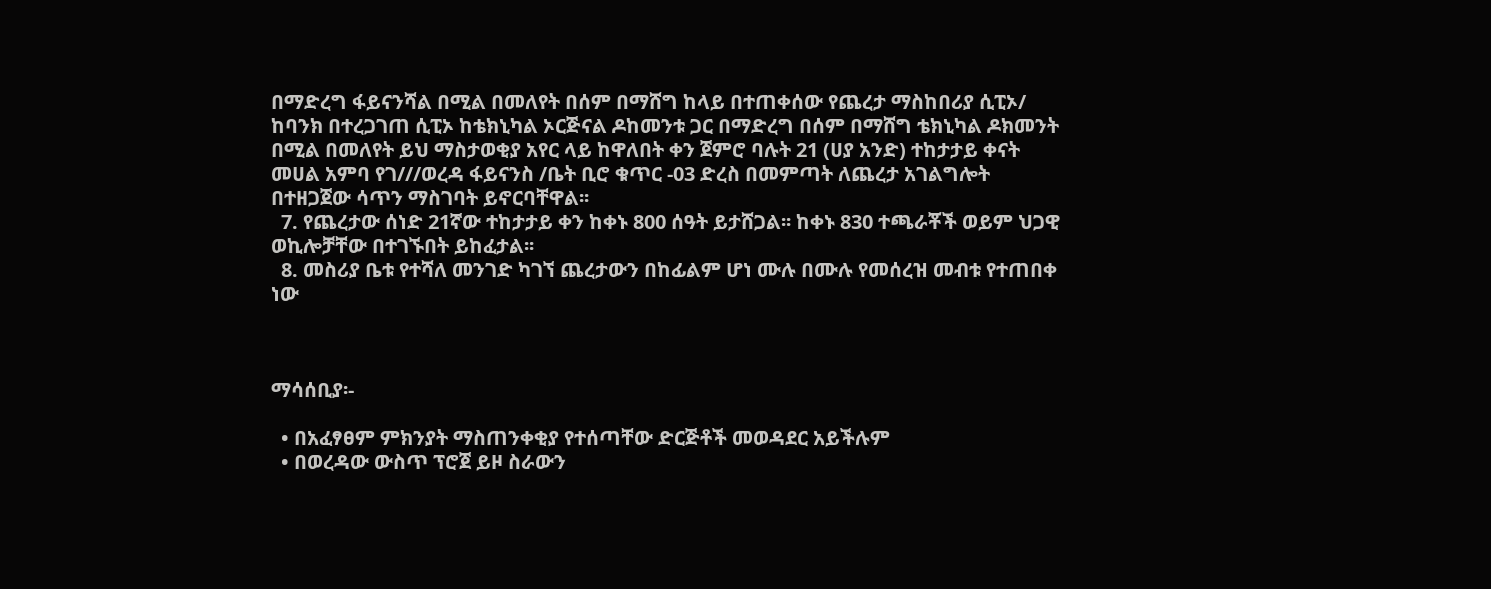በማድረግ ፋይናንሻል በሚል በመለየት በሰም በማሸግ ከላይ በተጠቀሰው የጨረታ ማስከበሪያ ሲፒኦ/ ከባንክ በተረጋገጠ ሲፒኦ ከቴክኒካል ኦርጅናል ዶከመንቱ ጋር በማድረግ በሰም በማሸግ ቴክኒካል ዶክመንት በሚል በመለየት ይህ ማስታወቂያ አየር ላይ ከዋለበት ቀን ጀምሮ ባሉት 21 (ሀያ አንድ) ተከታታይ ቀናት መሀል አምባ የገ///ወረዳ ፋይናንስ /ቤት ቢሮ ቁጥር -03 ድረስ በመምጣት ለጨረታ አገልግሎት በተዘጋጀው ሳጥን ማስገባት ይኖርባቸዋል፡፡
  7. የጨረታው ሰነድ 21ኛው ተከታታይ ቀን ከቀኑ 800 ሰዓት ይታሸጋል፡፡ ከቀኑ 830 ተጫራቾች ወይም ህጋዊ ወኪሎቻቸው በተገኙበት ይከፈታል፡፡
  8. መስሪያ ቤቱ የተሻለ መንገድ ካገኘ ጨረታውን በከፊልም ሆነ ሙሉ በሙሉ የመሰረዝ መብቱ የተጠበቀ ነው



ማሳሰቢያ፡-

  • በአፈፃፀም ምክንያት ማስጠንቀቂያ የተሰጣቸው ድርጅቶች መወዳደር አይችሉም
  • በወረዳው ውስጥ ፕሮጀ ይዞ ስራውን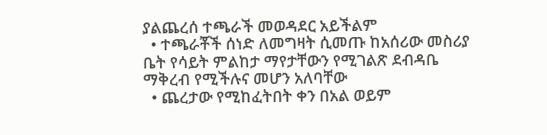ያልጨረሰ ተጫራች መወዳደር አይችልም
  • ተጫራቾች ሰነድ ለመግዛት ሲመጡ ከአሰሪው መስሪያ ቤት የሳይት ምልከታ ማየታቸውን የሚገልጽ ደብዳቤ ማቅረብ የሚችሉና መሆን አለባቸው
  • ጨረታው የሚከፈትበት ቀን በአል ወይም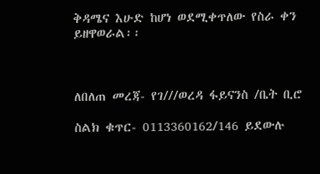ቅዳሜና እሁድ ከሆነ ወደሚቀጥለው የስራ ቀን ይዘዋወራል፡፡



ለበለጠ መረጃ- የገ///ወረዳ ፋይናንስ /ቤት ቢሮ

ስልክ ቁጥር- 0113360162/146 ይደውሉ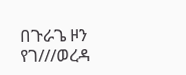በጉራጌ ዞን የገ///ወረዳ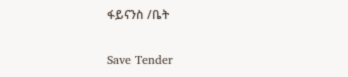ፋይናንስ /ቤት

Save Tender